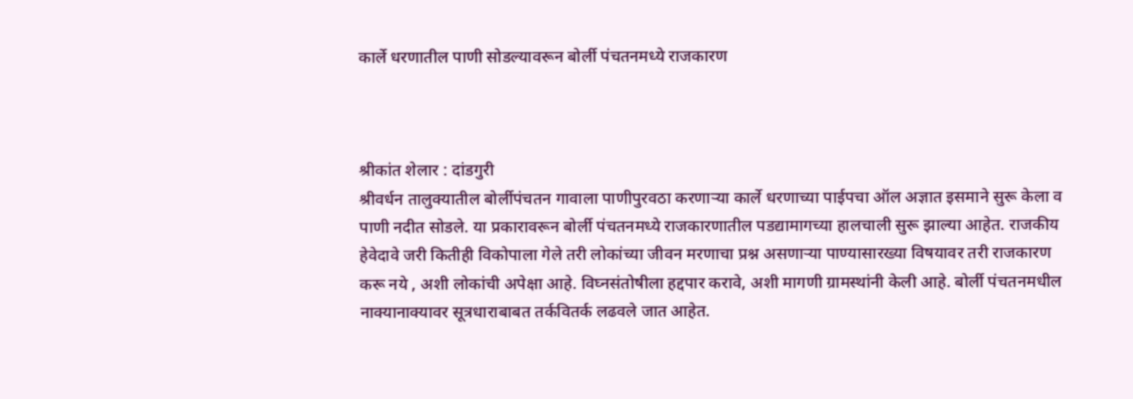कार्ले धरणातील पाणी सोडल्यावरून बोर्ली पंचतनमध्ये राजकारण



श्रीकांत शेलार : दांडगुरी
श्रीवर्धन तालुक्यातील बोर्लीपंचतन गावाला पाणीपुरवठा करणाऱ्या कार्ले धरणाच्या पाईपचा ऑल अज्ञात इसमाने सुरू केला व पाणी नदीत सोडले. या प्रकारावरून बोर्ली पंचतनमध्ये राजकारणातील पडद्यामागच्या हालचाली सुरू झाल्या आहेत. राजकीय हेवेदावे जरी कितीही विकोपाला गेले तरी लोकांच्या जीवन मरणाचा प्रश्न असणाऱ्या पाण्यासारख्या विषयावर तरी राजकारण करू नये , अशी लोकांची अपेक्षा आहे. विघ्नसंतोषीला हद्दपार करावे, अशी मागणी ग्रामस्थांनी केली आहे. बोर्ली पंचतनमधील नाक्यानाक्यावर सूत्रधाराबाबत तर्कवितर्क लढवले जात आहेत.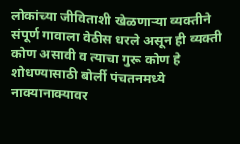लोकांच्या जीविताशी खेळणाऱ्या व्यक्तीने संपूर्ण गावाला वेठीस धरले असून ही व्यक्ती कोण असावी व त्याचा गुरू कोण हे शोधण्यासाठी बोर्ली पंचतनमध्ये नाक्यानाक्यावर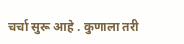चर्चा सुरू आहे . कुणाला तरी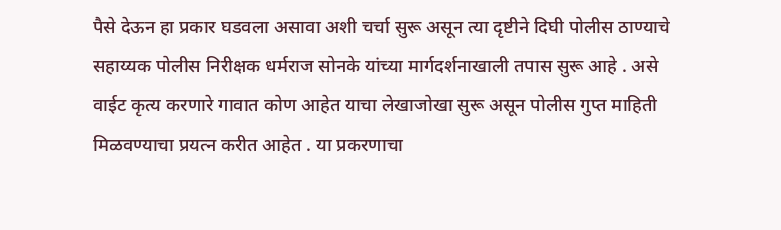पैसे देऊन हा प्रकार घडवला असावा अशी चर्चा सुरू असून त्या दृष्टीने दिघी पोलीस ठाण्याचे सहाय्यक पोलीस निरीक्षक धर्मराज सोनके यांच्या मार्गदर्शनाखाली तपास सुरू आहे . असे वाईट कृत्य करणारे गावात कोण आहेत याचा लेखाजोखा सुरू असून पोलीस गुप्त माहिती मिळवण्याचा प्रयत्न करीत आहेत . या प्रकरणाचा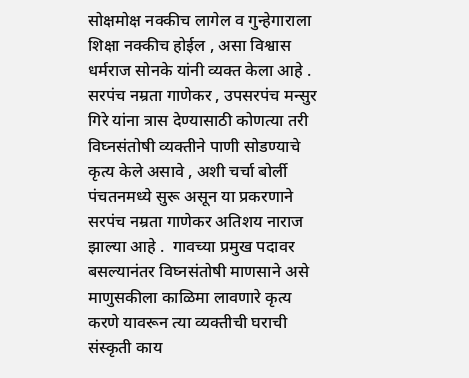सोक्षमोक्ष नक्कीच लागेल व गुन्हेगाराला शिक्षा नक्कीच होईल , असा विश्वास धर्मराज सोनके यांनी व्यक्त केला आहे . सरपंच नम्रता गाणेकर , उपसरपंच मन्सुर गिरे यांना त्रास देण्यासाठी कोणत्या तरी विघ्नसंतोषी व्यक्तीने पाणी सोडण्याचे कृत्य केले असावे , अशी चर्चा बोर्ली पंचतनमध्ये सुरू असून या प्रकरणाने सरपंच नम्रता गाणेकर अतिशय नाराज झाल्या आहे .  गावच्या प्रमुख पदावर बसल्यानंतर विघ्नसंतोषी माणसाने असे माणुसकीला काळिमा लावणारे कृत्य करणे यावरून त्या व्यक्तीची घराची संस्कृती काय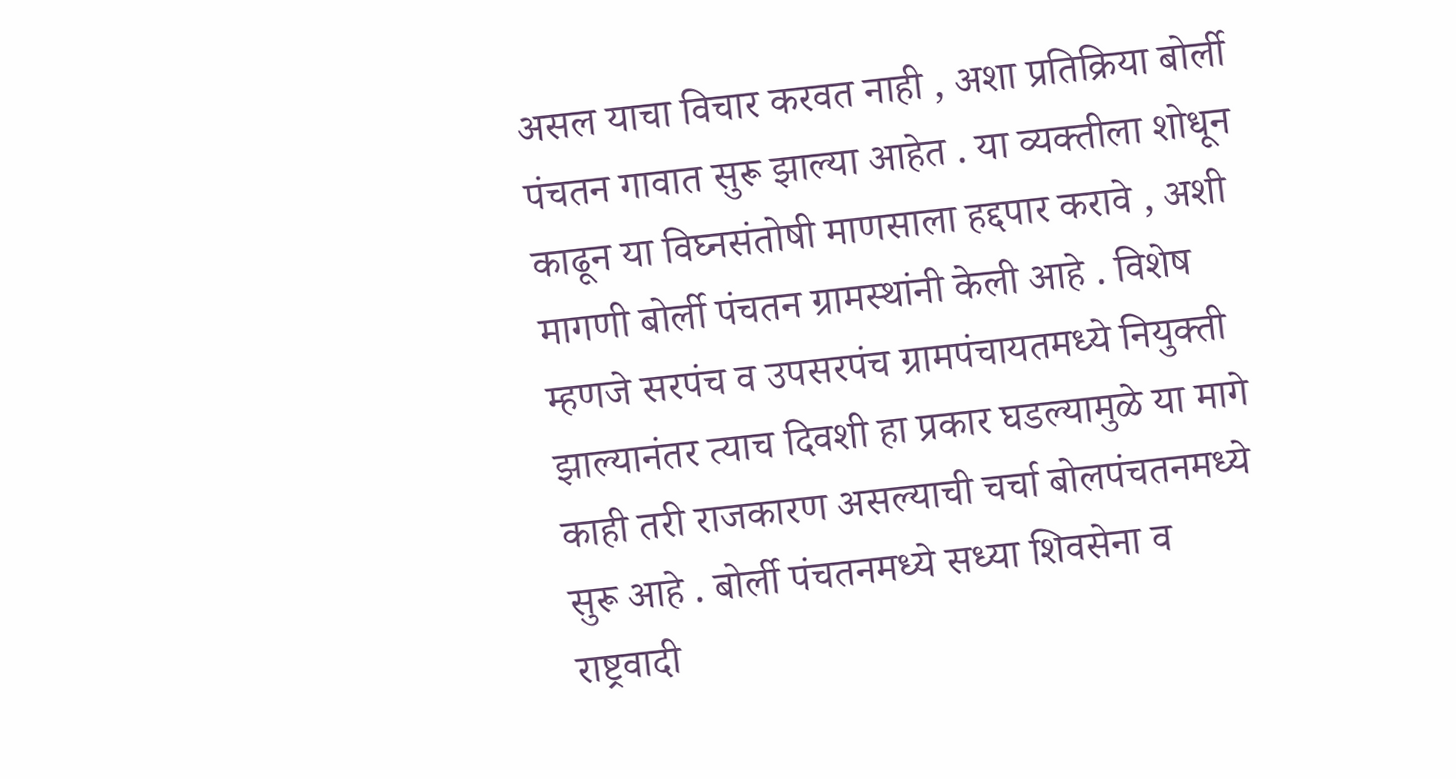असल याचा विचार करवत नाही , अशा प्रतिक्रिया बोर्ली पंचतन गावात सुरू झाल्या आहेत . या व्यक्तीला शोधून काढून या विघ्नसंतोषी माणसाला हद्दपार करावे , अशी मागणी बोर्ली पंचतन ग्रामस्थांनी केली आहे . विशेष म्हणजे सरपंच व उपसरपंच ग्रामपंचायतमध्ये नियुक्ती झाल्यानंतर त्याच दिवशी हा प्रकार घडल्यामुळे या मागे काही तरी राजकारण असल्याची चर्चा बोलपंचतनमध्ये सुरू आहे . बोर्ली पंचतनमध्ये सध्या शिवसेना व राष्ट्रवादी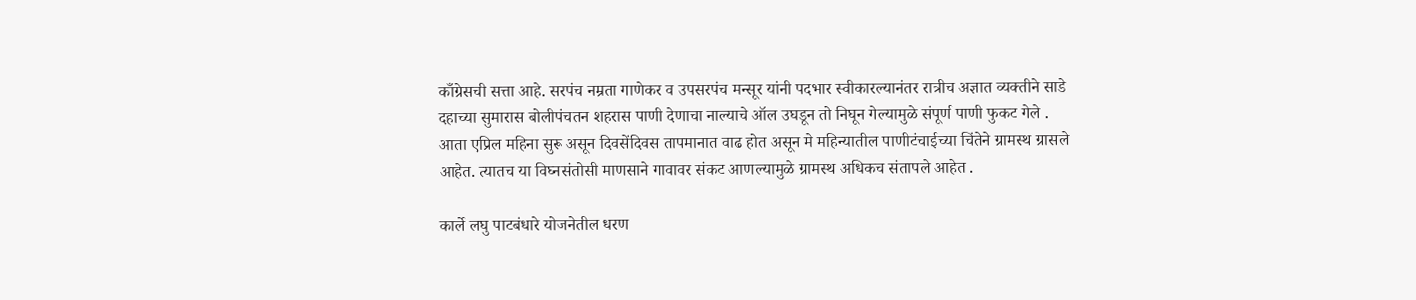काँग्रेसची सत्ता आहे. सरपंच नम्रता गाणेकर व उपसरपंच मन्सूर यांनी पदभार स्वीकारल्यानंतर रात्रीच अज्ञात व्यक्तीने साडे दहाच्या सुमारास बोलीपंचतन शहरास पाणी देणाचा नाल्याचे ऑल उघडून तो निघून गेल्यामुळे संपूर्ण पाणी फुकट गेले . आता एप्रिल महिना सुरू असून दिवसेंदिवस तापमानात वाढ होत असून मे महिन्यातील पाणीटंचाईच्या चिंतेने ग्रामस्थ ग्रासले आहेत. त्यातच या विघ्नसंतोसी माणसाने गावावर संकट आणल्यामुळे ग्रामस्थ अधिकच संतापले आहेत .

कार्ले लघु पाटबंधारे योजनेतील धरण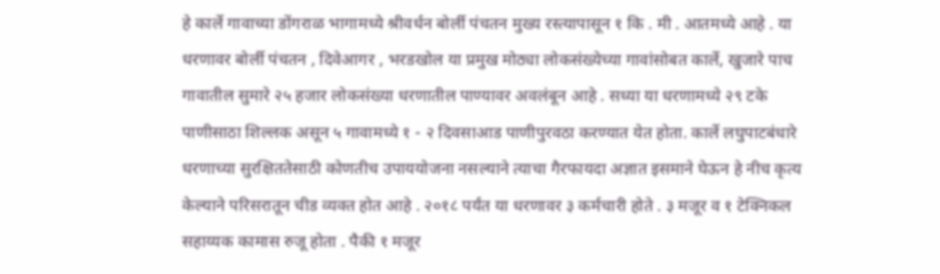हे कार्ले गावाच्या डोंगराळ भागामध्ये श्रीवर्धन बोर्ली पंचतन मुख्य रस्त्यापासून १ कि . मी . आतमध्ये आहे . या धरणावर बोर्ली पंचतन , दिवेआगर , भरडखोल या प्रमुख मोठ्या लोकसंख्येच्या गावांसोबत कार्ले, खुजारे पाच गावातील सुमारे २५ हजार लोकसंख्या धरणातील पाण्यावर अवलंबून आहे . सध्या या धरणामध्ये २९ टके पाणीसाठा शिल्लक असून ५ गावामध्ये १ - २ दिवसाआड पाणीपुरवठा करण्यात येत होता. कार्ले लघुपाटबंधारे धरणाच्या सुरक्षिततेसाठी कोणतीच उपाययोजना नसल्याने त्याचा गैरफायदा अज्ञात इसमाने घेऊन हे नीच कृत्य केल्याने परिसरातून चीड व्यक्त होत आहे . २०१८ पर्यंत या धरणावर ३ कर्मचारी होते . ३ मजूर व १ टेक्निकल सहाय्यक कामास रुजू होता . पैकी १ मजूर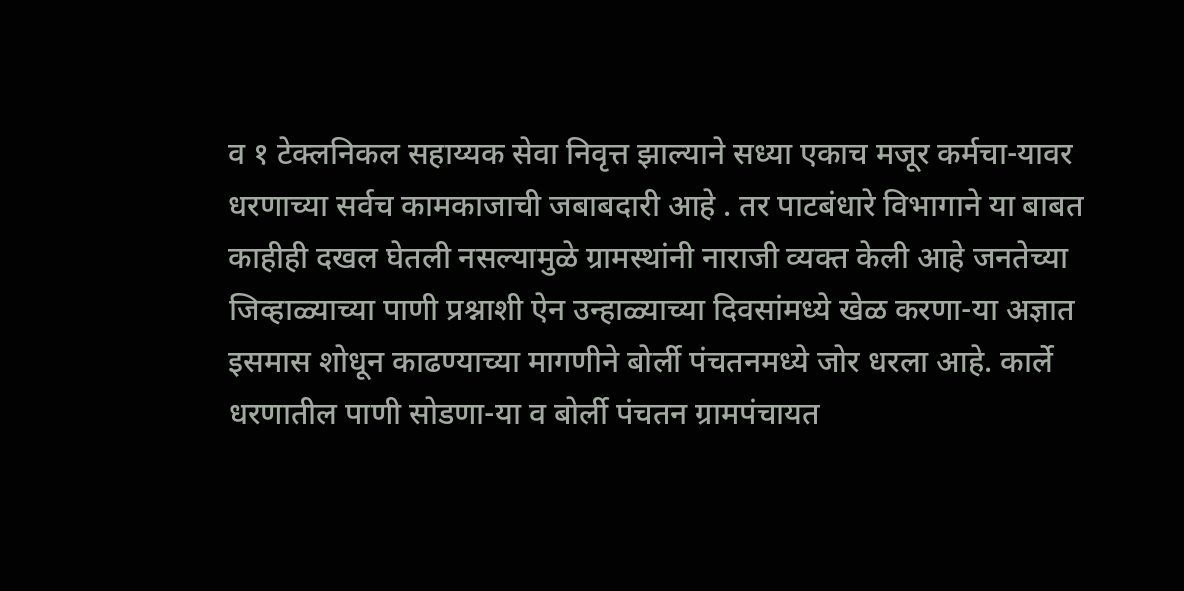व १ टेक्लनिकल सहाय्यक सेवा निवृत्त झाल्याने सध्या एकाच मजूर कर्मचा-यावर धरणाच्या सर्वच कामकाजाची जबाबदारी आहे . तर पाटबंधारे विभागाने या बाबत काहीही दखल घेतली नसल्यामुळे ग्रामस्थांनी नाराजी व्यक्त केली आहे जनतेच्या जिव्हाळ्याच्या पाणी प्रश्नाशी ऐन उन्हाळ्याच्या दिवसांमध्ये खेळ करणा-या अज्ञात इसमास शोधून काढण्याच्या मागणीने बोर्ली पंचतनमध्ये जोर धरला आहे. कार्ले धरणातील पाणी सोडणा-या व बोर्ली पंचतन ग्रामपंचायत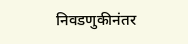निवडणुकीनंतर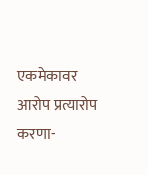एकमेकावर आरोप प्रत्यारोप करणा-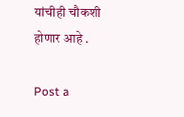यांचीही चौकशी होणार आहे .

Post a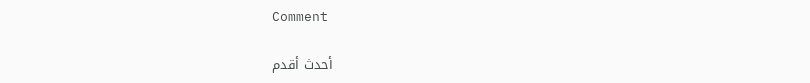Comment

أحدث أقدم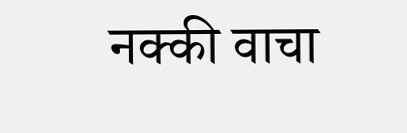नक्की वाचा